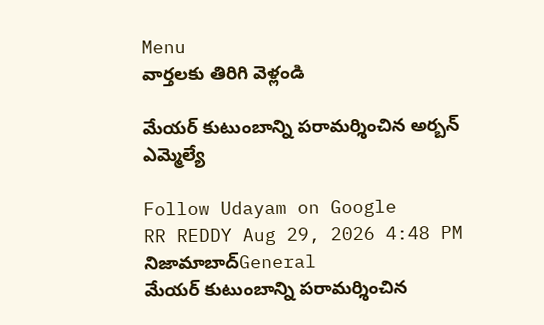Menu
వార్తలకు తిరిగి వెళ్లండి

మేయర్ కుటుంబాన్ని పరామర్శించిన అర్బన్ ఎమ్మెల్యే

Follow Udayam on Google
RR REDDY Aug 29, 2026 4:48 PM నిజామాబాద్General
మేయర్ కుటుంబాన్ని పరామర్శించిన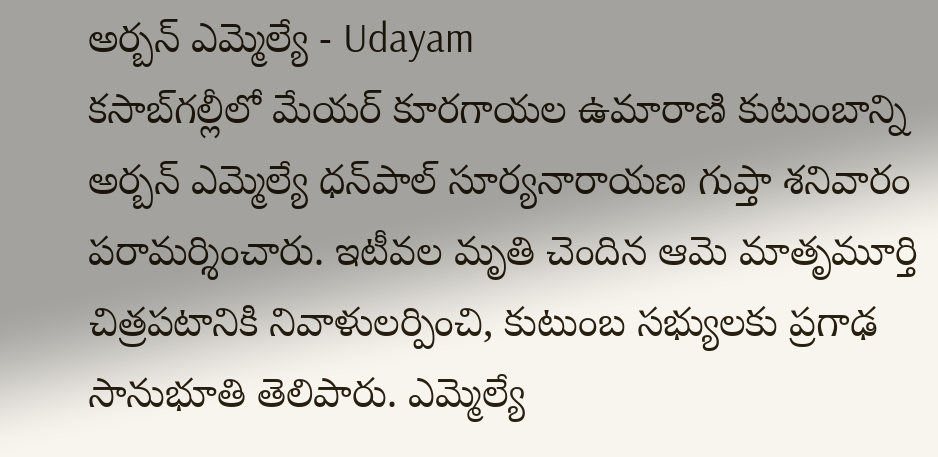అర్బన్ ఎమ్మెల్యే - Udayam
కసాబ్‌గల్లీలో మేయర్ కూరగాయల ఉమారాణి కుటుంబాన్ని అర్బన్ ఎమ్మెల్యే ధన్‌పాల్ సూర్యనారాయణ గుప్తా శనివారం పరామర్శించారు. ఇటీవల మృతి చెందిన ఆమె మాతృమూర్తి చిత్రపటానికి నివాళులర్పించి, కుటుంబ సభ్యులకు ప్రగాఢ సానుభూతి తెలిపారు. ఎమ్మెల్యే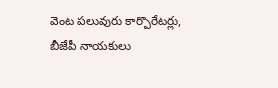వెంట పలువురు కార్పొరేటర్లు, బీజేపీ నాయకులు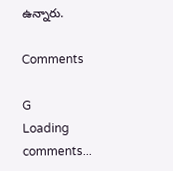ఉన్నారు.

Comments

G
Loading comments...